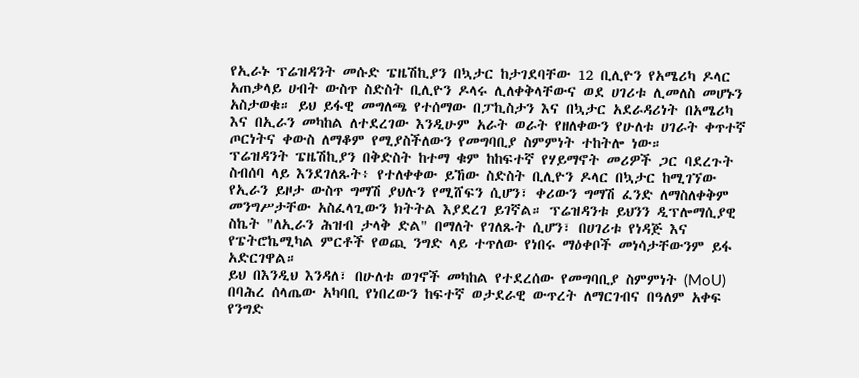የኢራኑ ፕሬዝዳንት መሱድ ፔዜሽኪያን በኳታር ከታገደባቸው 12 ቢሊዮን የአሜሪካ ዶላር አጠቃላይ ሀብት ውስጥ ስድስት ቢሊዮን ዶላሩ ሊለቀቅላቸውና ወደ ሀገሪቱ ሊመለስ መሆኑን አስታወቁ። ይህ ይፋዊ መግለጫ የተሰማው በፓኪስታን እና በኳታር አደራዳሪነት በአሜሪካ እና በኢራን መካከል ለተደረገው እንዲሁም አራት ወራት የዘለቀውን የሁለቱ ሀገራት ቀጥተኛ ጦርነትና ቀውስ ለማቆም የሚያስችለውን የመግባቢያ ስምምነት ተከትሎ ነው።
ፕሬዝዳንት ፔዜሽኪያን በቅድስት ከተማ ቁም ከከፍተኛ የሃይማኖት መሪዎች ጋር ባደረጉት ስብሰባ ላይ እንደገለጹት፥ የተለቀቀው ይኸው ስድስት ቢሊዮን ዶላር በኳታር ከሚገኘው የኢራን ይዞታ ውስጥ ግማሽ ያህሉን የሚሸፍን ሲሆን፣ ቀሪውን ግማሽ ፈንድ ለማስለቀቅም መንግሥታቸው አስፈላጊውን ክትትል እያደረገ ይገኛል። ፕሬዝዳንቱ ይህንን ዲፕሎማሲያዊ ስኬት "ለኢራን ሕዝብ ታላቅ ድል" በማለት የገለጹት ሲሆን፣ በሀገሪቱ የነዳጅ እና የፔትሮኬሚካል ምርቶች የወጪ ንግድ ላይ ተጥለው የነበሩ ማዕቀቦች መነሳታቸውንም ይፋ አድርገዋል።
ይህ በእንዲህ እንዳለ፣ በሁለቱ ወገኖች መካከል የተደረሰው የመግባቢያ ስምምነት (MoU) በባሕረ ሰላጤው አካባቢ የነበረውን ከፍተኛ ወታደራዊ ውጥረት ለማርገብና በዓለም አቀፍ የንግድ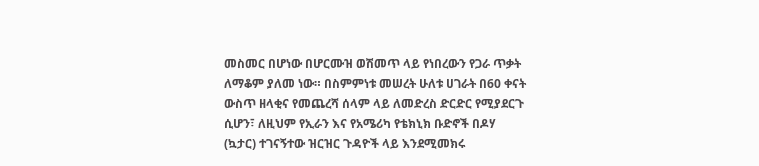መስመር በሆነው በሆርሙዝ ወሽመጥ ላይ የነበረውን የጋራ ጥቃት ለማቆም ያለመ ነው። በስምምነቱ መሠረት ሁለቱ ሀገራት በ60 ቀናት ውስጥ ዘላቂና የመጨረሻ ሰላም ላይ ለመድረስ ድርድር የሚያደርጉ ሲሆን፣ ለዚህም የኢራን እና የአሜሪካ የቴክኒክ ቡድኖች በዶሃ (ኳታር) ተገናኝተው ዝርዝር ጉዳዮች ላይ እንደሚመክሩ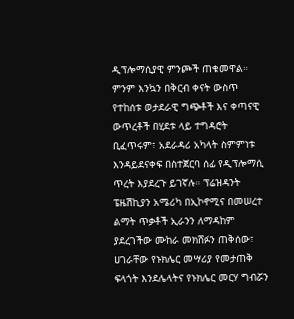ዲፕሎማሲያዊ ምንጮች ጠቁመዋል።
ምንም እንኳን በቅርብ ቀናት ውስጥ የተከሰቱ ወታደራዊ ግጭቶች እና ቀጣናዊ ውጥረቶች በሂደቱ ላይ ተግዳሮት ቢፈጥሩም፣ አደራዳሪ አካላት ስምምነቱ እንዳይደናቀፍ በስተጀርባ ሰፊ የዲፕሎማሲ ጥረት እያደረጉ ይገኛሉ። ፕሬዝዳንት ፔዜሽኪያን አሜሪካ በኢኮኖሚና በመሠረተ ልማት ጥቃቶች ኢራንን ለማዳከም ያደረገችው ሙከራ መክሸፉን ጠቅሰው፣ ሀገራቸው የኑክሌር መሣሪያ የመታጠቅ ፍላጎት እንደሌላትና የኑክሌር መርሃ ግብሯን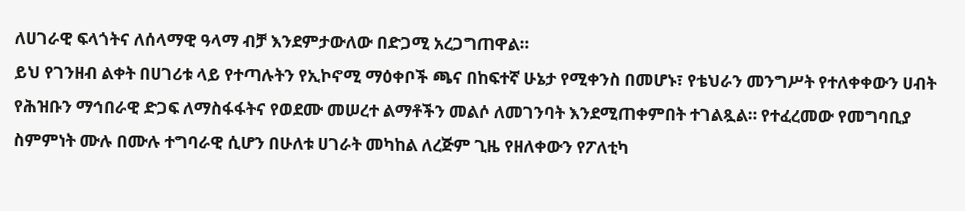ለሀገራዊ ፍላጎትና ለሰላማዊ ዓላማ ብቻ እንደምታውለው በድጋሚ አረጋግጠዋል።
ይህ የገንዘብ ልቀት በሀገሪቱ ላይ የተጣሉትን የኢኮኖሚ ማዕቀቦች ጫና በከፍተኛ ሁኔታ የሚቀንስ በመሆኑ፣ የቴህራን መንግሥት የተለቀቀውን ሀብት የሕዝቡን ማኅበራዊ ድጋፍ ለማስፋፋትና የወደሙ መሠረተ ልማቶችን መልሶ ለመገንባት እንደሚጠቀምበት ተገልጿል። የተፈረመው የመግባቢያ ስምምነት ሙሉ በሙሉ ተግባራዊ ሲሆን በሁለቱ ሀገራት መካከል ለረጅም ጊዜ የዘለቀውን የፖለቲካ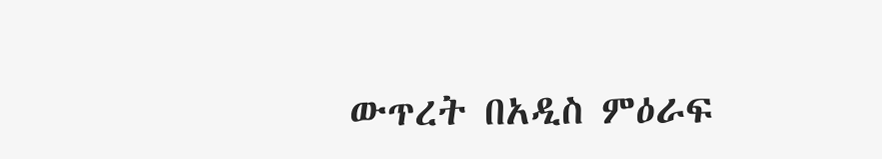ውጥረት በአዲስ ምዕራፍ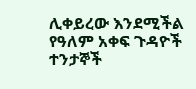ሊቀይረው እንደሚችል የዓለም አቀፍ ጉዳዮች ተንታኞች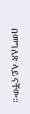በመግለጽ ላይ ናቸው።